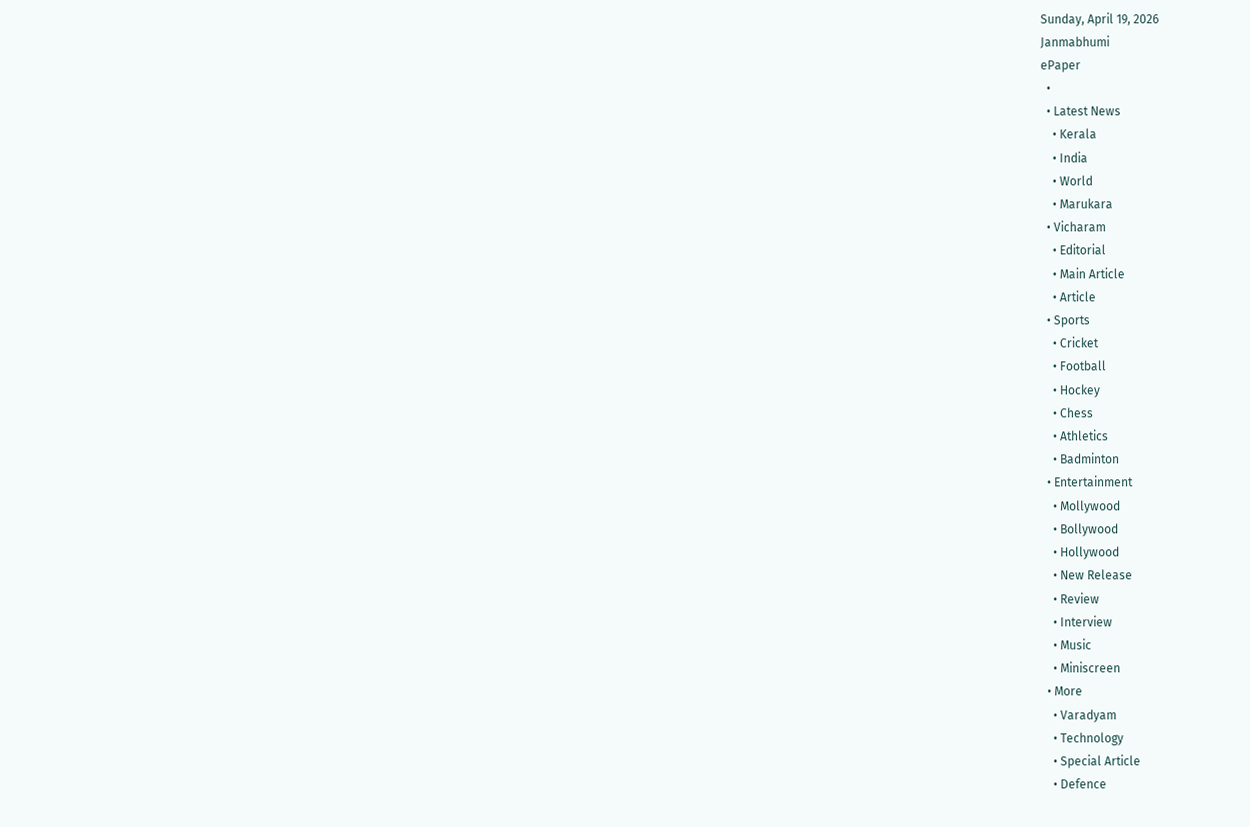Sunday, April 19, 2026
Janmabhumi
ePaper
  •
  • Latest News
    • Kerala
    • India
    • World
    • Marukara
  • Vicharam
    • Editorial
    • Main Article
    • Article
  • Sports
    • Cricket
    • Football
    • Hockey
    • Chess
    • Athletics
    • Badminton
  • Entertainment
    • Mollywood
    • Bollywood
    • Hollywood
    • New Release
    • Review
    • Interview
    • Music
    • Miniscreen
  • More
    • Varadyam
    • Technology
    • Special Article
    • Defence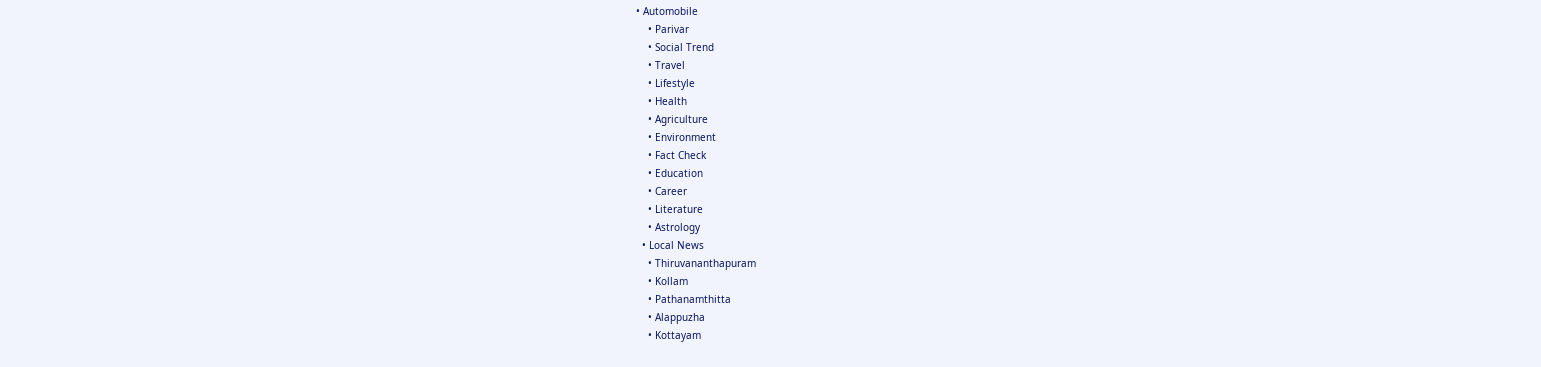• Automobile
    • Parivar
    • Social Trend
    • Travel
    • Lifestyle
    • Health
    • Agriculture
    • Environment
    • Fact Check
    • Education
    • Career
    • Literature
    • Astrology
  • Local News
    • Thiruvananthapuram
    • Kollam
    • Pathanamthitta
    • Alappuzha
    • Kottayam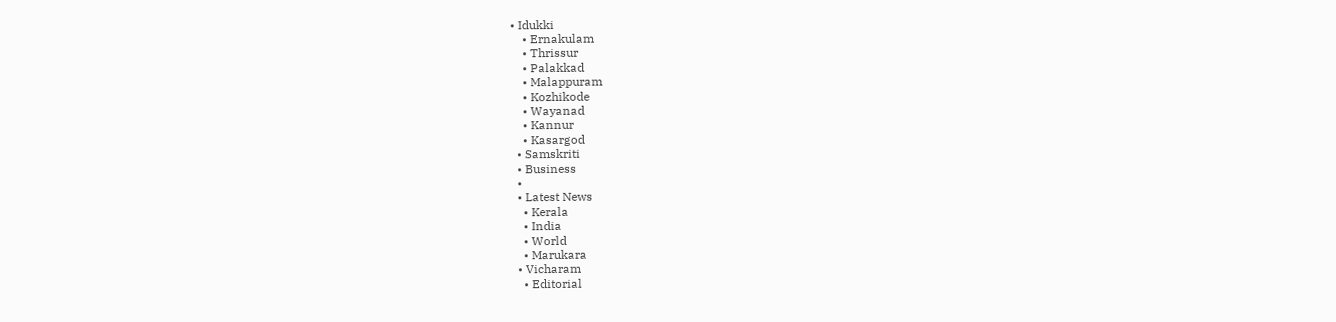• Idukki
    • Ernakulam
    • Thrissur
    • Palakkad
    • Malappuram
    • Kozhikode
    • Wayanad
    • Kannur
    • Kasargod
  • Samskriti
  • Business
  •
  • Latest News
    • Kerala
    • India
    • World
    • Marukara
  • Vicharam
    • Editorial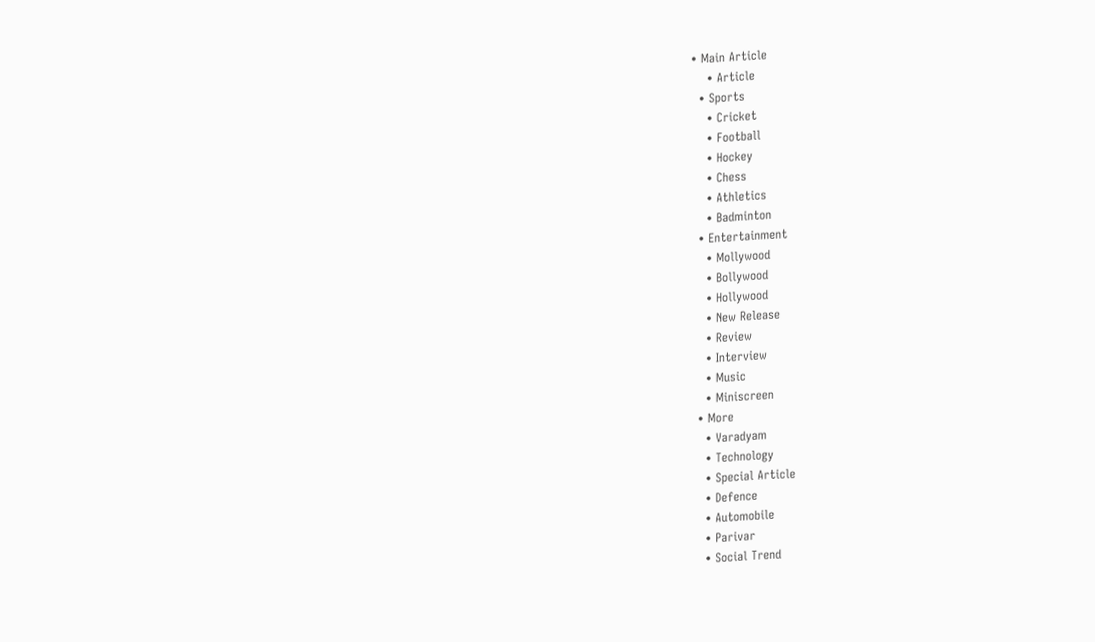• Main Article
    • Article
  • Sports
    • Cricket
    • Football
    • Hockey
    • Chess
    • Athletics
    • Badminton
  • Entertainment
    • Mollywood
    • Bollywood
    • Hollywood
    • New Release
    • Review
    • Interview
    • Music
    • Miniscreen
  • More
    • Varadyam
    • Technology
    • Special Article
    • Defence
    • Automobile
    • Parivar
    • Social Trend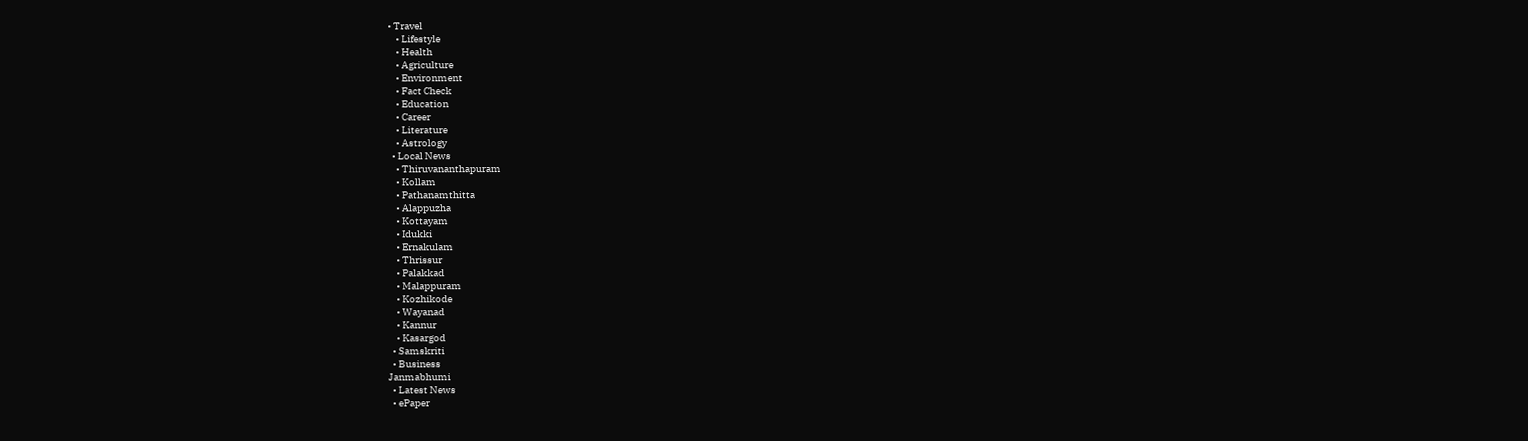• Travel
    • Lifestyle
    • Health
    • Agriculture
    • Environment
    • Fact Check
    • Education
    • Career
    • Literature
    • Astrology
  • Local News
    • Thiruvananthapuram
    • Kollam
    • Pathanamthitta
    • Alappuzha
    • Kottayam
    • Idukki
    • Ernakulam
    • Thrissur
    • Palakkad
    • Malappuram
    • Kozhikode
    • Wayanad
    • Kannur
    • Kasargod
  • Samskriti
  • Business
Janmabhumi
  • Latest News
  • ePaper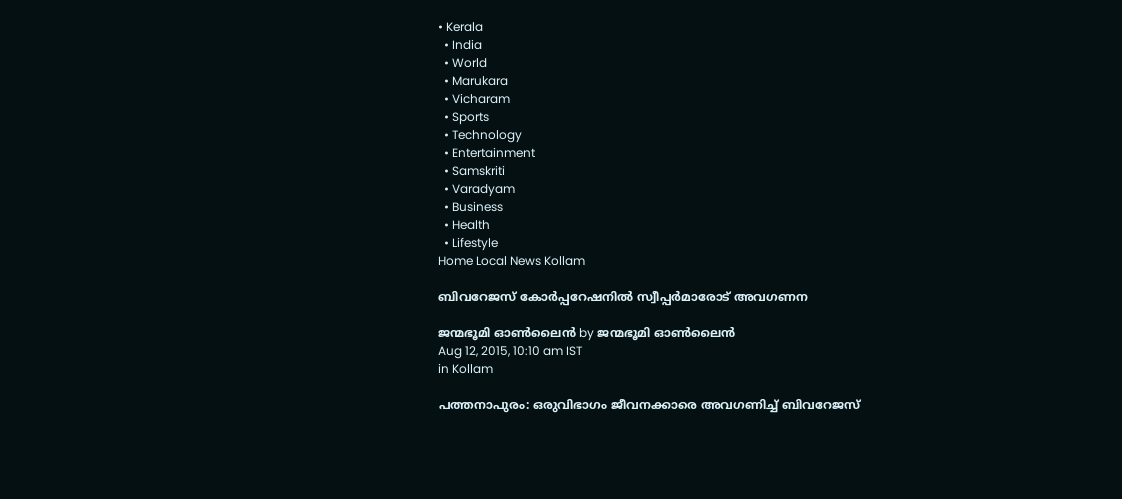• Kerala
  • India
  • World
  • Marukara
  • Vicharam
  • Sports
  • Technology
  • Entertainment
  • Samskriti
  • Varadyam
  • Business
  • Health
  • Lifestyle
Home Local News Kollam

ബിവറേജസ് കോര്‍പ്പറേഷനില്‍ സ്വീപ്പര്‍മാരോട് അവഗണന

ജന്മഭൂമി ഓണ്‍ലൈന്‍ by ജന്മഭൂമി ഓണ്‍ലൈന്‍
Aug 12, 2015, 10:10 am IST
in Kollam

പത്തനാപുരം: ഒരുവിഭാഗം ജീവനക്കാരെ അവഗണിച്ച് ബിവറേജസ്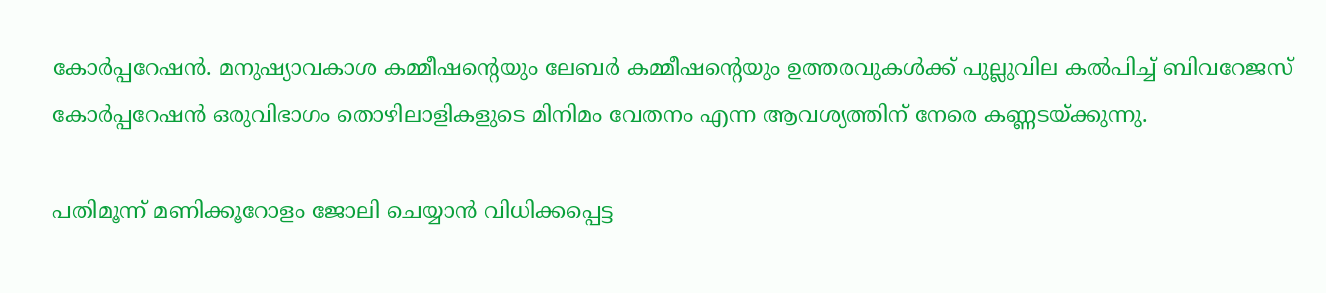കോര്‍പ്പറേഷന്‍. മനുഷ്യാവകാശ കമ്മീഷന്റെയും ലേബര്‍ കമ്മീഷന്റെയും ഉത്തരവുകള്‍ക്ക് പുല്ലുവില കല്‍പിച്ച് ബിവറേജസ് കോര്‍പ്പറേഷന്‍ ഒരുവിഭാഗം തൊഴിലാളികളുടെ മിനിമം വേതനം എന്ന ആവശ്യത്തിന് നേരെ കണ്ണടയ്‌ക്കുന്നു.

പതിമൂന്ന് മണിക്കൂറോളം ജോലി ചെയ്യാന്‍ വിധിക്കപ്പെട്ട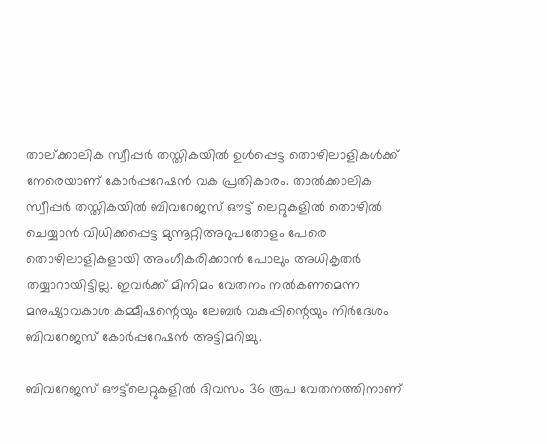താല്ക്കാലിക സ്വീപ്പര്‍ തസ്തികയില്‍ ഉള്‍പ്പെട്ട തൊഴിലാളികള്‍ക്ക് നേരെയാണ് കോര്‍പ്പറേഷന്‍ വക പ്രതികാരം. താല്‍ക്കാലിക സ്വീപ്പര്‍ തസ്തികയില്‍ ബിവറേജസ് ഔട്ട് ലെറ്റുകളില്‍ തൊഴില്‍ ചെയ്യാന്‍ വിധിക്കപ്പെട്ട മുന്നൂറ്റിഅറുപതോളം പേരെ തൊഴിലാളികളായി അംഗീകരിക്കാന്‍ പോലും അധികൃതര്‍ തയ്യാറായിട്ടില്ല. ഇവര്‍ക്ക് മിനിമം വേതനം നല്‍കണമെന്ന മനുഷ്യാവകാശ കമ്മീഷന്റെയും ലേബര്‍ വകുപ്പിന്റെയും നിര്‍ദേശം ബിവറേജസ് കോര്‍പ്പറേഷന്‍ അട്ടിമറിച്ചു.

ബിവറേജസ് ഔട്ട്‌ലെറ്റുകളില്‍ ദിവസം 36 രൂപ വേതനത്തിനാണ്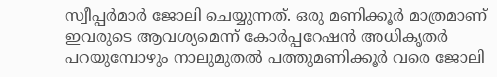സ്വീപ്പര്‍മാര്‍ ജോലി ചെയ്യുന്നത്. ഒരു മണിക്കൂര്‍ മാത്രമാണ് ഇവരുടെ ആവശ്യമെന്ന് കോര്‍പ്പറേഷന്‍ അധികൃതര്‍ പറയുമ്പോഴും നാലുമുതല്‍ പത്തുമണിക്കൂര്‍ വരെ ജോലി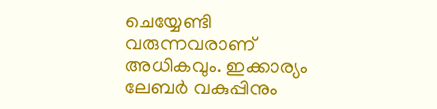ചെയ്യേണ്ടി വരുന്നവരാണ് അധികവും. ഇക്കാര്യം ലേബര്‍ വകുപ്പിനും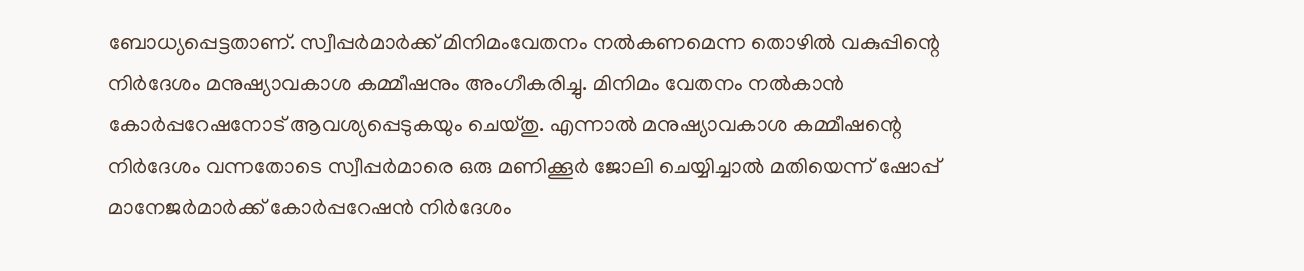ബോധ്യപ്പെട്ടതാണ്. സ്വീപ്പര്‍മാര്‍ക്ക് മിനിമംവേതനം നല്‍കണമെന്ന തൊഴില്‍ വകുപ്പിന്റെ നിര്‍ദേശം മനുഷ്യാവകാശ കമ്മീഷനും അംഗീകരിച്ചു. മിനിമം വേതനം നല്‍കാന്‍ കോര്‍പ്പറേഷനോട് ആവശ്യപ്പെടുകയും ചെയ്തു. എന്നാല്‍ മനുഷ്യാവകാശ കമ്മീഷന്റെ നിര്‍ദേശം വന്നതോടെ സ്വീപ്പര്‍മാരെ ഒരു മണിക്കൂര്‍ ജോലി ചെയ്യിച്ചാല്‍ മതിയെന്ന് ഷോപ്പ് മാനേജര്‍മാര്‍ക്ക് കോര്‍പ്പറേഷന്‍ നിര്‍ദേശം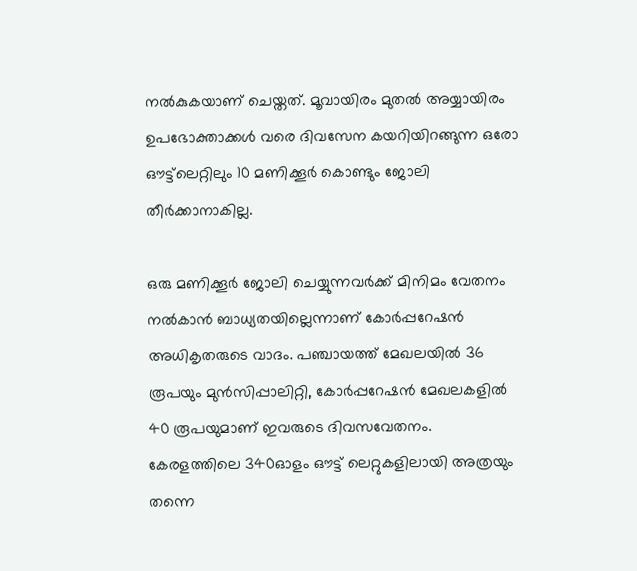നല്‍കുകയാണ് ചെയ്തത്. മൂവായിരം മുതല്‍ അയ്യായിരം ഉപഭോക്താക്കള്‍ വരെ ദിവസേന കയറിയിറങ്ങുന്ന ഒരോ ഔട്ട്‌ലെറ്റിലും 10 മണിക്കൂര്‍ കൊണ്ടും ജോലി തീര്‍ക്കാനാകില്ല.

ഒരു മണിക്കൂര്‍ ജോലി ചെയ്യുന്നവര്‍ക്ക് മിനിമം വേതനം നല്‍കാന്‍ ബാധ്യതയില്ലെന്നാണ് കോര്‍പ്പറേഷന്‍ അധികൃതരുടെ വാദം. പഞ്ചായത്ത് മേഖലയില്‍ 36 രൂപയും മുന്‍സിപ്പാലിറ്റി, കോര്‍പ്പറേഷന്‍ മേഖലകളില്‍ 40 രൂപയുമാണ് ഇവരുടെ ദിവസവേതനം. കേരളത്തിലെ 340ഓളം ഔട്ട് ലെറ്റുകളിലായി അത്രയും തന്നെ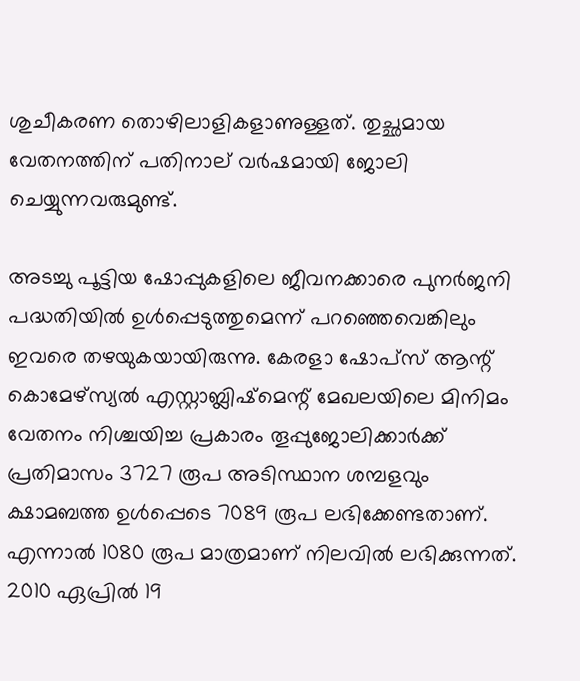ശുചീകരണ തൊഴിലാളികളാണുള്ളത്. തുച്ഛമായ വേതനത്തിന് പതിനാല് വര്‍ഷമായി ജോലി ചെയ്യുന്നവരുമുണ്ട്.

അടച്ചു പൂട്ടിയ ഷോപ്പുകളിലെ ജീവനക്കാരെ പുനര്‍ജനി പദ്ധതിയില്‍ ഉള്‍പ്പെടുത്തുമെന്ന് പറഞ്ഞെവെങ്കിലും ഇവരെ തഴയുകയായിരുന്നു. കേരളാ ഷോപ്‌സ് ആന്റ് കൊമേഴ്‌സ്യല്‍ എസ്റ്റാബ്ലിഷ്‌മെന്റ് മേഖലയിലെ മിനിമം വേതനം നിശ്ചയിച്ച പ്രകാരം തൂപ്പുജോലിക്കാര്‍ക്ക് പ്രതിമാസം 3727 രൂപ അടിസ്ഥാന ശമ്പളവും ക്ഷാമബത്ത ഉള്‍പ്പെടെ 7089 രൂപ ലഭിക്കേണ്ടതാണ്. എന്നാല്‍ 1080 രൂപ മാത്രമാണ് നിലവില്‍ ലഭിക്കുന്നത്. 2010 ഏപ്രില്‍ 19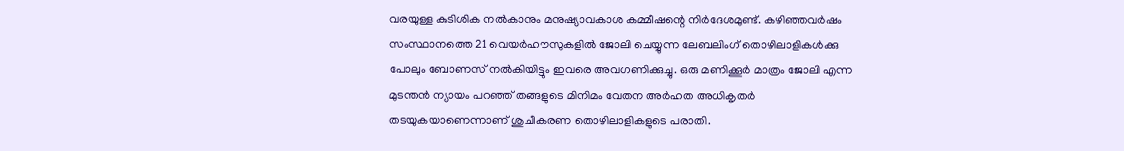വരയുള്ള കുടിശിക നല്‍കാനും മനുഷ്യാവകാശ കമ്മീഷന്റെ നിര്‍ദേശമുണ്ട്. കഴിഞ്ഞവര്‍ഷം സംസ്ഥാനത്തെ 21 വെയര്‍ഹൗസുകളില്‍ ജോലി ചെയ്യുന്ന ലേബലിംഗ് തൊഴിലാളികള്‍ക്കു പോലും ബോണസ് നല്‍കിയിട്ടും ഇവരെ അവഗണിക്കുച്ചു. ഒരു മണിക്കൂര്‍ മാത്രം ജോലി എന്ന മുടന്തന്‍ ന്യായം പറഞ്ഞ് തങ്ങളുടെ മിനിമം വേതന അര്‍ഹത അധികൃതര്‍ തടയുകയാണെന്നാണ് ശുചീകരണ തൊഴിലാളികളുടെ പരാതി.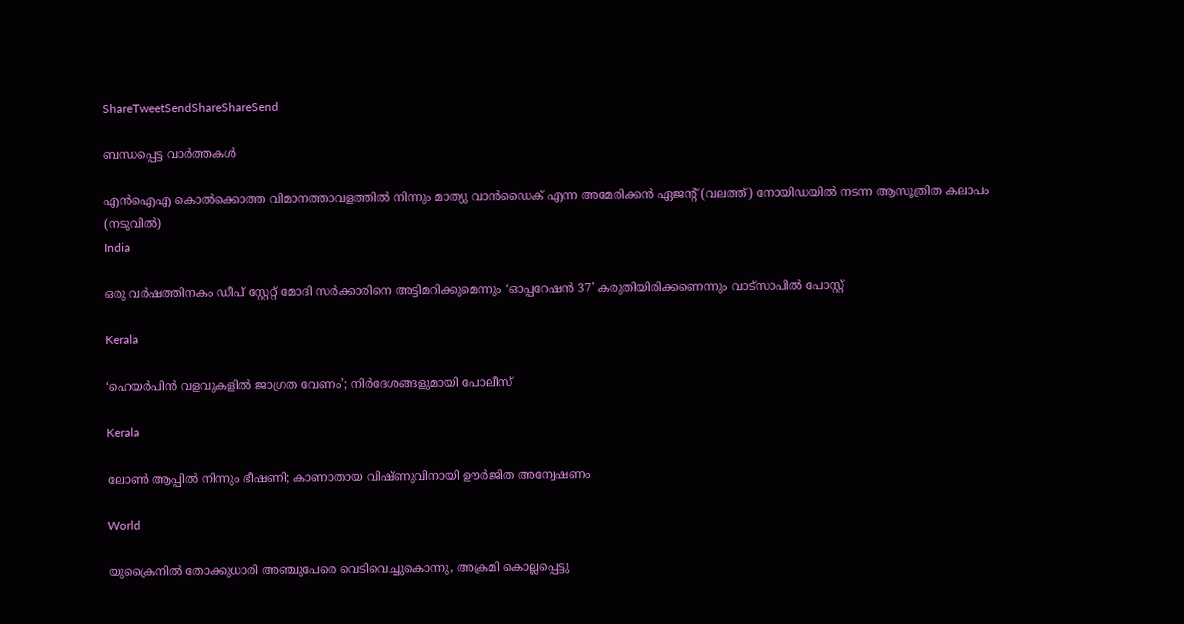ShareTweetSendShareShareSend

ബന്ധപ്പെട്ട വാര്‍ത്തകള്‍

എന്‍ഐഎ കൊല്‍ക്കൊത്ത വിമാനത്താവളത്തില്‍ നിന്നും മാത്യു വാന്‍ഡൈക് എന്ന അമേരിക്കന്‍ ഏജന്‍റ് (വലത്ത്) നോയിഡയില്‍ നടന്ന ആസൂത്രിത കലാപം (നടുവില്‍)
India

ഒരു വര്‍ഷത്തിനകം ഡീപ് സ്റ്റേറ്റ് മോദി സര്‍ക്കാരിനെ അട്ടിമറിക്കുമെന്നും ‘ഓപ്പറേഷന്‍ 37’ കരുതിയിരിക്കണെന്നും വാട്സാപില്‍ പോസ്റ്റ്

Kerala

‘ഹെയർപിൻ വളവുകളിൽ ജാഗ്രത വേണം’; നിർദേശങ്ങളുമായി പോലീസ്

Kerala

ലോൺ ആപ്പിൽ നിന്നും ഭീഷണി; കാണാതായ വിഷ്ണുവിനായി ഊർജിത അന്വേഷണം

World

യുക്രൈനിൽ തോക്കുധാരി അഞ്ചുപേരെ വെടിവെച്ചുകൊന്നു, അക്രമി കൊല്ലപ്പെട്ടു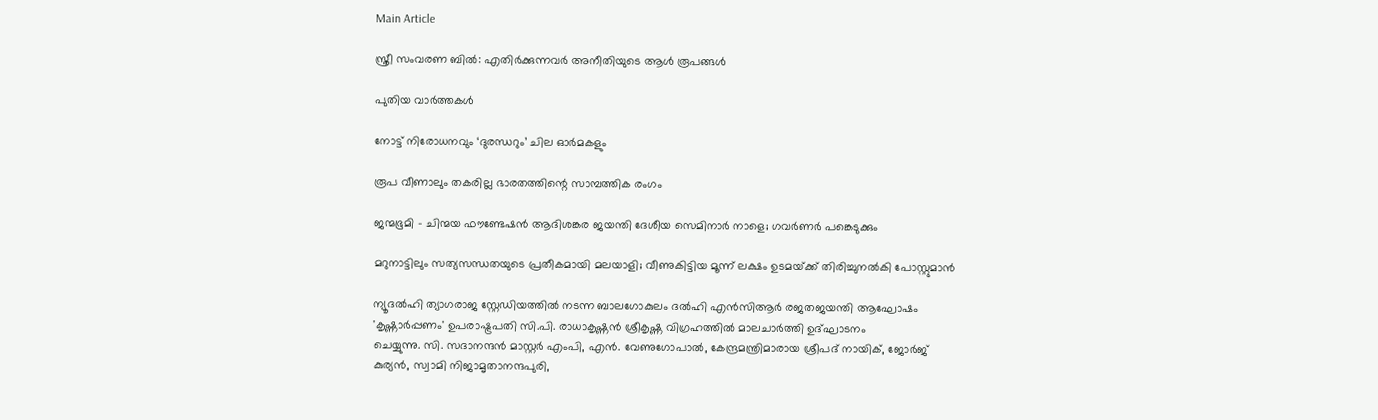Main Article

സ്ത്രീ സംവരണ ബില്‍: എതിര്‍ക്കുന്നവര്‍ അനീതിയുടെ ആള്‍ രൂപങ്ങള്‍

പുതിയ വാര്‍ത്തകള്‍

നോട്ട് നിരോധനവും ‘ദുരന്ധറും’ ചില ഓര്‍മകളും

രൂപ വീണാലും തകരില്ല ഭാരതത്തിന്റെ സാമ്പത്തിക രംഗം

ജന്മഭൂമി – ചിന്മയ ഫൗണ്ടേഷന്‍ ആദിശങ്കര ജയന്തി ദേശീയ സെമിനാര്‍ നാളെ; ഗവര്‍ണര്‍ പങ്കെടുക്കും

മറുനാട്ടിലും സത്യസന്ധതയുടെ പ്രതീകമായി മലയാളി; വീണുകിട്ടിയ മൂന്ന് ലക്ഷം ഉടമയ്‌ക്ക് തിരിച്ചുനല്‍കി പോസ്റ്റുമാന്‍

ന്യൂദല്‍ഹി ത്യാഗരാജ സ്റ്റേഡിയത്തില്‍ നടന്ന ബാലഗോകുലം ദല്‍ഹി എന്‍സിആര്‍ രജതജയന്തി ആഘോഷം
'കൃഷ്ണാര്‍പ്പണം' ഉപരാഷ്ട്രപതി സി.പി. രാധാകൃഷ്ണന്‍ ശ്രീകൃഷ്ണ വിഗ്രഹത്തില്‍ മാലചാര്‍ത്തി ഉദ്ഘാടനം
ചെയ്യുന്നു. സി. സദാനന്ദന്‍ മാസ്റ്റര്‍ എംപി, എന്‍. വേണുഗോപാല്‍, കേന്ദ്രമന്ത്രിമാരായ ശ്രീപദ് നായിക്, ജോര്‍ജ്
കുര്യന്‍, സ്വാമി നിജാമൃതാനന്ദപുരി,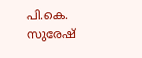പി.കെ. സുരേഷ്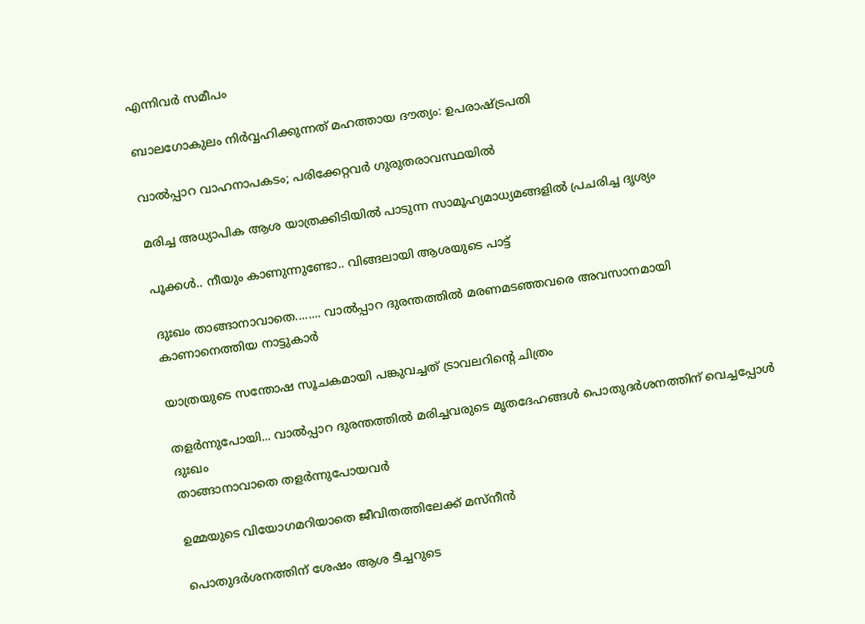എന്നിവര്‍ സമീപം

ബാലഗോകുലം നിര്‍വ്വഹിക്കുന്നത് മഹത്തായ ദൗത്യം: ഉപരാഷ്‌ട്രപതി

വാല്‍പ്പാറ വാഹനാപകടം; പരിക്കേറ്റവര്‍ ഗുരുതരാവസ്ഥയില്‍

മരിച്ച അധ്യാപിക ആശ യാത്രക്കിടിയില്‍ പാടുന്ന സാമൂഹ്യമാധ്യമങ്ങളില്‍ പ്രചരിച്ച ദൃശ്യം

പൂക്കള്‍.. നീയും കാണുന്നുണ്ടോ.. വിങ്ങലായി ആശയുടെ പാട്ട്

ദുഃഖം താങ്ങാനാവാതെ........ വാല്‍പ്പാറ ദുരന്തത്തില്‍ മരണമടഞ്ഞവരെ അവസാനമായി കാണാനെത്തിയ നാട്ടുകാര്‍

യാത്രയുടെ സന്തോഷ സൂചകമായി പങ്കുവച്ചത് ട്രാവലറിന്റെ ചിത്രം

തളര്‍ന്നുപോയി... വാല്‍പ്പാറ ദുരന്തത്തില്‍ മരിച്ചവരുടെ മൃതദേഹങ്ങള്‍ പൊതുദര്‍ശനത്തിന് വെച്ചപ്പോള്‍ ദുഃഖം
താങ്ങാനാവാതെ തളര്‍ന്നുപോയവര്‍

ഉമ്മയുടെ വിയോഗമറിയാതെ ജീവിതത്തിലേക്ക് മസ്നീന്‍

പൊതുദര്‍ശനത്തിന് ശേഷം ആശ ടീച്ചറുടെ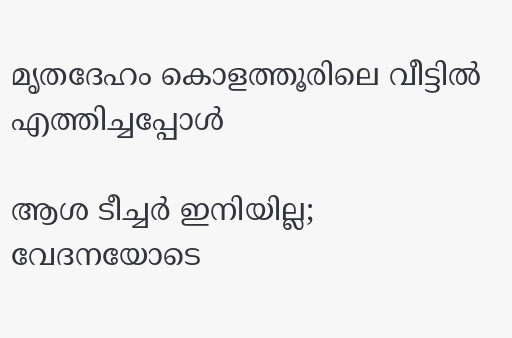മൃതദേഹം കൊളത്തൂരിലെ വീട്ടില്‍ എത്തിച്ചപ്പോള്‍

ആശ ടീച്ചര്‍ ഇനിയില്ല; വേദനയോടെ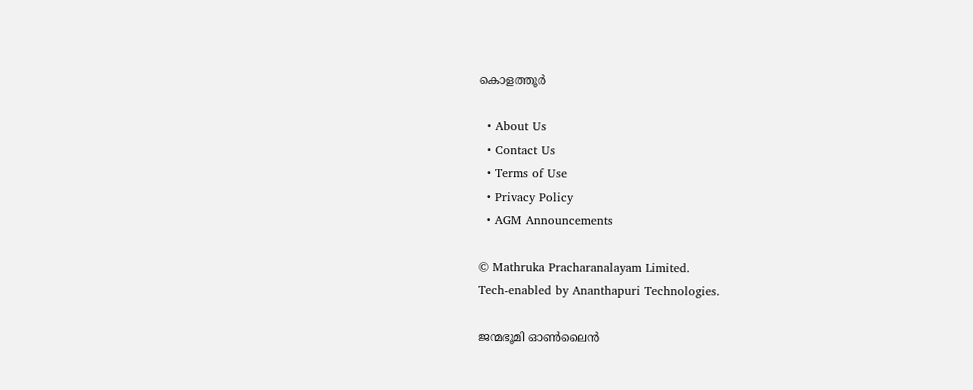കൊളത്തൂര്‍

  • About Us
  • Contact Us
  • Terms of Use
  • Privacy Policy
  • AGM Announcements

© Mathruka Pracharanalayam Limited.
Tech-enabled by Ananthapuri Technologies.

ജന്മഭൂമി ഓണ്‍ലൈന്‍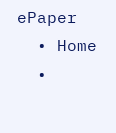ePaper
  • Home
  •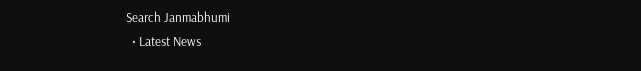Search Janmabhumi
  • Latest News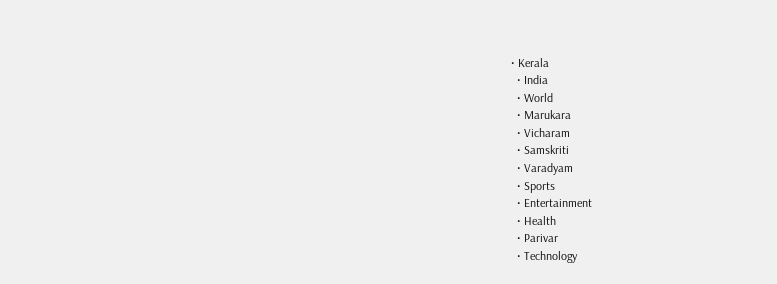• Kerala
  • India
  • World
  • Marukara
  • Vicharam
  • Samskriti
  • Varadyam
  • Sports
  • Entertainment
  • Health
  • Parivar
  • Technology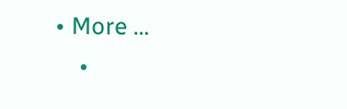• More …
    •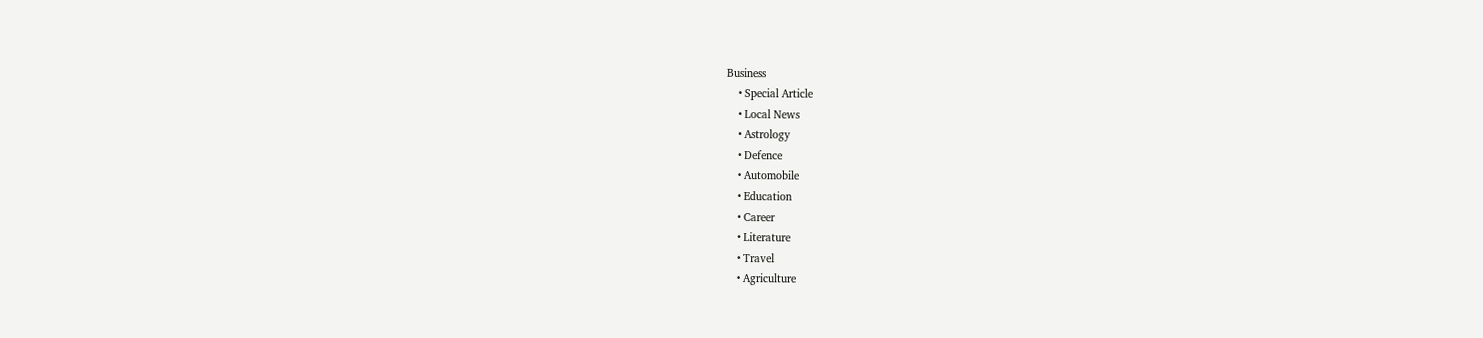Business
    • Special Article
    • Local News
    • Astrology
    • Defence
    • Automobile
    • Education
    • Career
    • Literature
    • Travel
    • Agriculture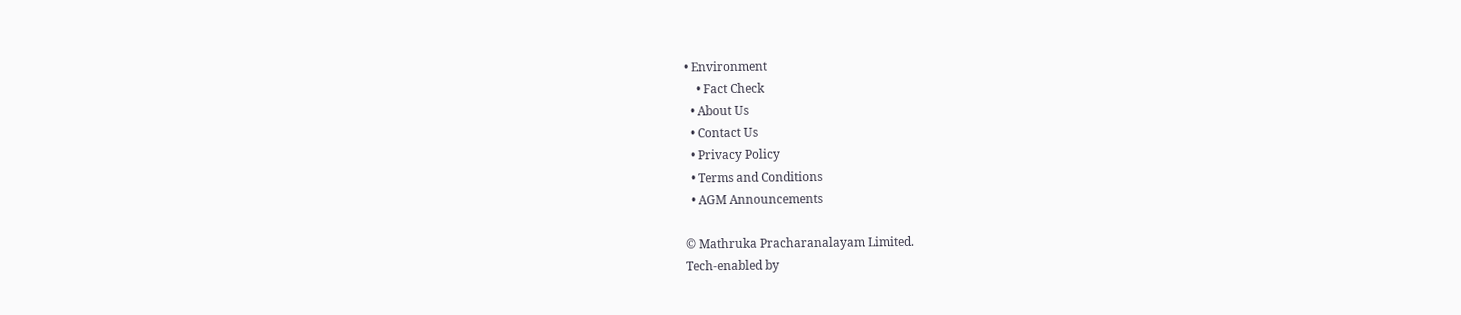• Environment
    • Fact Check
  • About Us
  • Contact Us
  • Privacy Policy
  • Terms and Conditions
  • AGM Announcements

© Mathruka Pracharanalayam Limited.
Tech-enabled by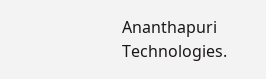Ananthapuri Technologies.